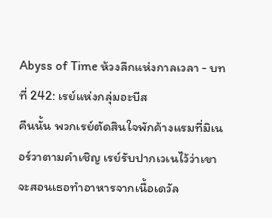Abyss of Time ห้วงลึกแห่งกาลเวลา - บทที่ 242: เรย์แห่งกลุ่มอะบีส
คืนนั้น พวกเรย์ตัดสินใจพักค้างแรมที่มิเนอร์วาตามคำเชิญ เรย์รับปากเวเนไว้ว่าเขาจะสอนเธอทำอาหารจากเนื้อเดวัล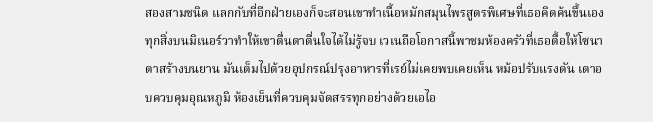สองสามชนิด แลกกับที่อีกฝ่ายเองก็จะสอนเขาทำเนื้อหมักสมุนไพรสูตรพิเศษที่เธอคิดค้นขึ้นเอง
ทุกสิ่งบนมิเนอร์วาทำให้เขาตื่นตาตื่นใจได้ไม่รู้จบ เวเนถือโอกาสนี้พาชมห้องครัวที่เธอตื้อให้โซนาตาสร้างบนยาน มันเต็มไปด้วยอุปกรณ์ปรุงอาหารที่เรย์ไม่เคยพบเคยเห็น หม้อปรับแรงดัน เตาอบควบคุมอุณหภูมิ ห้องเย็นที่ควบคุมจัดสรรทุกอย่างด้วยเอไอ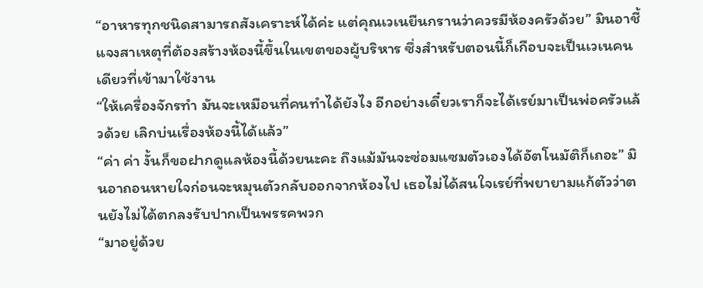“อาหารทุกชนิดสามารถสังเคราะห์ได้ค่ะ แต่คุณเวเนยืนกรานว่าควรมีห้องครัวด้วย” มินอาชี้แจงสาเหตุที่ต้องสร้างห้องนี้ขึ้นในเขตของผู้บริหาร ซึ่งสำหรับตอนนี้ก็เกือบจะเป็นเวเนคนเดียวที่เข้ามาใช้งาน
“ให้เครื่องจักรทำ มันจะเหมือนที่คนทำได้ยังไง อีกอย่างเดี๋ยวเราก็จะได้เรย์มาเป็นพ่อครัวแล้วด้วย เลิกบ่นเรื่องห้องนี้ได้แล้ว”
“ค่า ค่า งั้นก็ขอฝากดูแลห้องนี้ด้วยนะคะ ถึงแม้มันจะซ่อมแซมตัวเองได้อัตโนมัติก็เถอะ” มินอาถอนหายใจก่อนจะหมุนตัวกลับออกจากห้องไป เธอไม่ได้สนใจเรย์ที่พยายามแก้ตัวว่าตนยังไม่ได้ตกลงรับปากเป็นพรรคพวก
“มาอยู่ด้วย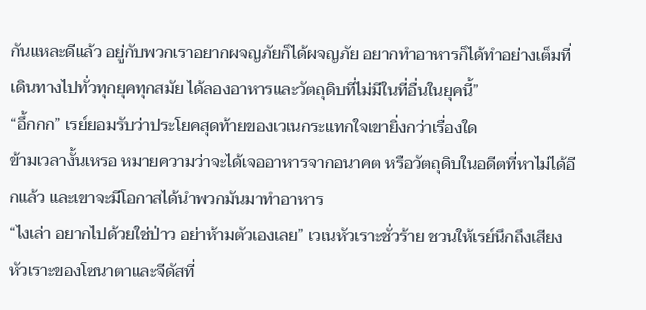กันแหละดีแล้ว อยู่กับพวกเราอยากผจญภัยก็ได้ผจญภัย อยากทำอาหารก็ได้ทำอย่างเต็มที่ เดินทางไปทั่วทุกยุคทุกสมัย ได้ลองอาหารและวัตถุดิบที่ไม่มีในที่อื่นในยุคนี้”
“อึ้กกก” เรย์ยอมรับว่าประโยคสุดท้ายของเวเนกระแทกใจเขายิ่งกว่าเรื่องใด
ข้ามเวลางั้นเหรอ หมายความว่าจะได้เจออาหารจากอนาคต หรือวัตถุดิบในอดีตที่หาไม่ได้อีกแล้ว และเขาจะมีโอกาสได้นำพวกมันมาทำอาหาร
“ไงเล่า อยากไปด้วยใช่ป่าว อย่าห้ามตัวเองเลย” เวเนหัวเราะชั่วร้าย ชวนให้เรย์นึกถึงเสียงหัวเราะของโซนาตาและจีดัสที่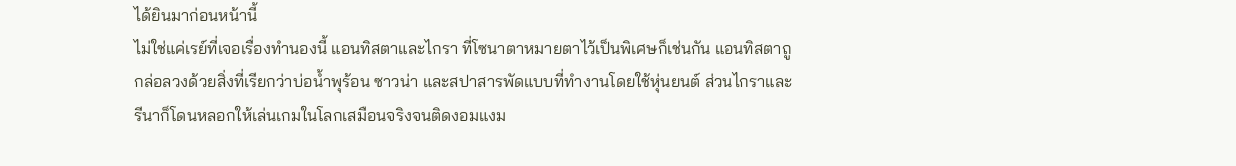ได้ยินมาก่อนหน้านี้
ไม่ใช่แค่เรย์ที่เจอเรื่องทำนองนี้ แอนทิสตาและไกรา ที่โซนาตาหมายตาไว้เป็นพิเศษก็เช่นกัน แอนทิสตาถูกล่อลวงด้วยสิ่งที่เรียกว่าบ่อน้ำพุร้อน ซาวน่า และสปาสารพัดแบบที่ทำงานโดยใช้หุ่นยนต์ ส่วนไกราและรีนาก็โดนหลอกให้เล่นเกมในโลกเสมือนจริงจนติดงอมแงม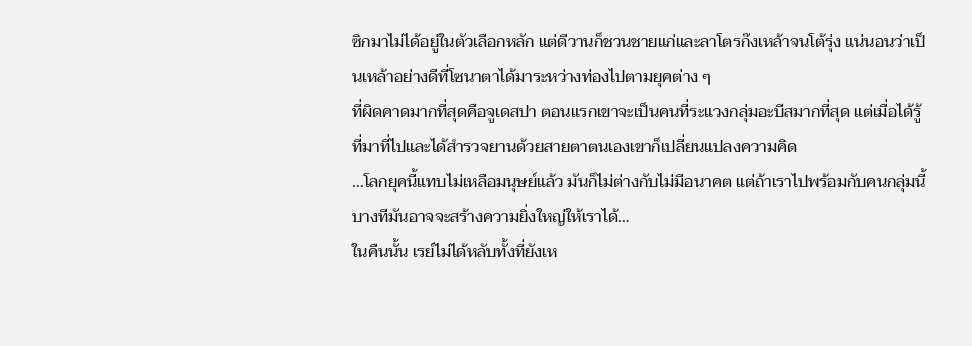ซิกมาไม่ได้อยู่ในตัวเลือกหลัก แต่ดีวานก็ชวนชายแก่และลาโตรก๊งเหล้าจนโต้รุ่ง แน่นอนว่าเป็นเหล้าอย่างดีที่โซนาตาได้มาระหว่างท่องไปตามยุคต่าง ๆ
ที่ผิดคาดมากที่สุดคือจูเดสปา ตอนแรกเขาจะเป็นคนที่ระแวงกลุ่มอะบีสมากที่สุด แต่เมื่อได้รู้ที่มาที่ไปและได้สำรวจยานด้วยสายตาตนเองเขาก็เปลี่ยนแปลงความคิด
…โลกยุคนี้แทบไม่เหลือมนุษย์แล้ว มันก็ไม่ต่างกับไม่มีอนาคต แต่ถ้าเราไปพร้อมกับคนกลุ่มนี้บางทีมันอาจจะสร้างความยิ่งใหญ่ให้เราได้…
ในคืนนั้น เรย์ไม่ได้หลับทั้งที่ยังเห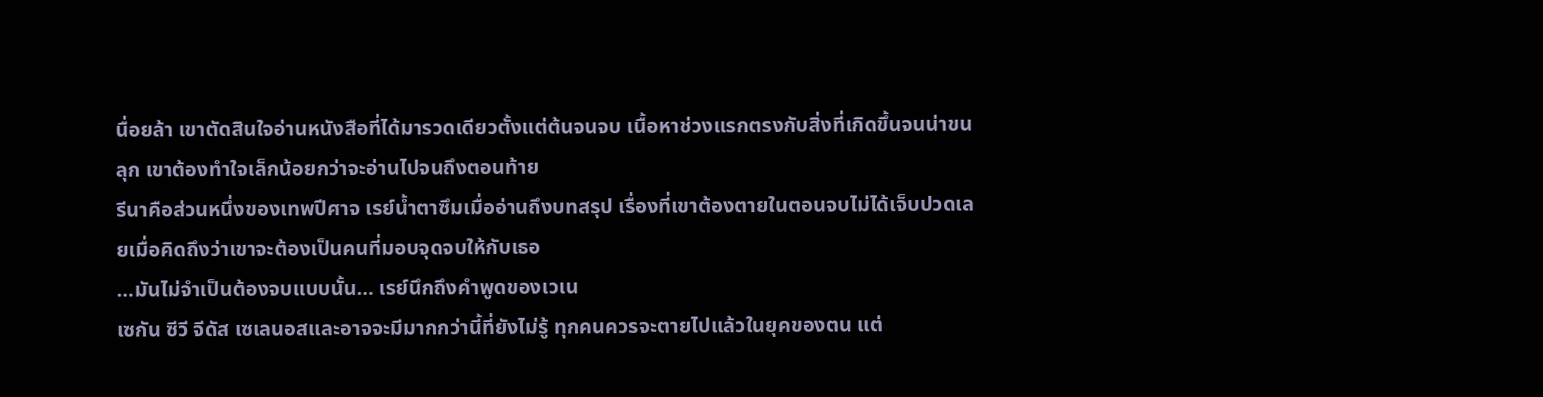นื่อยล้า เขาตัดสินใจอ่านหนังสือที่ได้มารวดเดียวตั้งแต่ต้นจนจบ เนื้อหาช่วงแรกตรงกับสิ่งที่เกิดขึ้นจนน่าขนลุก เขาต้องทำใจเล็กน้อยกว่าจะอ่านไปจนถึงตอนท้าย
รีนาคือส่วนหนึ่งของเทพปีศาจ เรย์น้ำตาซึมเมื่ออ่านถึงบทสรุป เรื่องที่เขาต้องตายในตอนจบไม่ได้เจ็บปวดเลยเมื่อคิดถึงว่าเขาจะต้องเป็นคนที่มอบจุดจบให้กับเธอ
…มันไม่จำเป็นต้องจบแบบนั้น… เรย์นึกถึงคำพูดของเวเน
เซกัน ซีวี จีดัส เซเลนอสและอาจจะมีมากกว่านี้ที่ยังไม่รู้ ทุกคนควรจะตายไปแล้วในยุคของตน แต่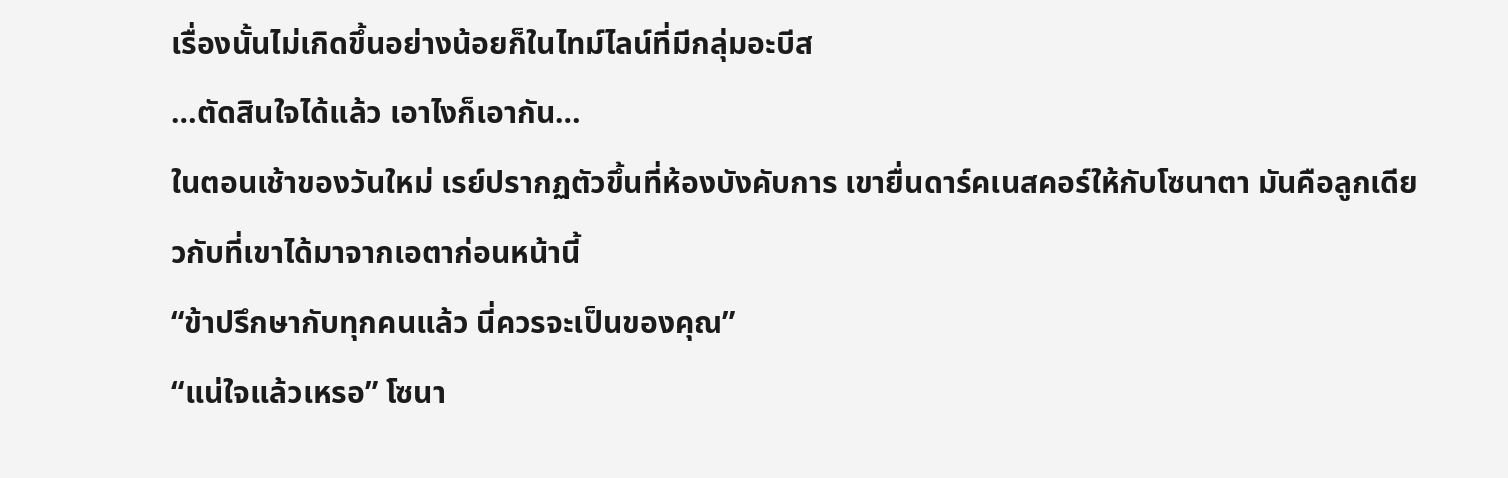เรื่องนั้นไม่เกิดขึ้นอย่างน้อยก็ในไทม์ไลน์ที่มีกลุ่มอะบีส
…ตัดสินใจได้แล้ว เอาไงก็เอากัน…
ในตอนเช้าของวันใหม่ เรย์ปรากฏตัวขึ้นที่ห้องบังคับการ เขายื่นดาร์คเนสคอร์ให้กับโซนาตา มันคือลูกเดียวกับที่เขาได้มาจากเอตาก่อนหน้านี้
“ข้าปรึกษากับทุกคนแล้ว นี่ควรจะเป็นของคุณ”
“แน่ใจแล้วเหรอ” โซนา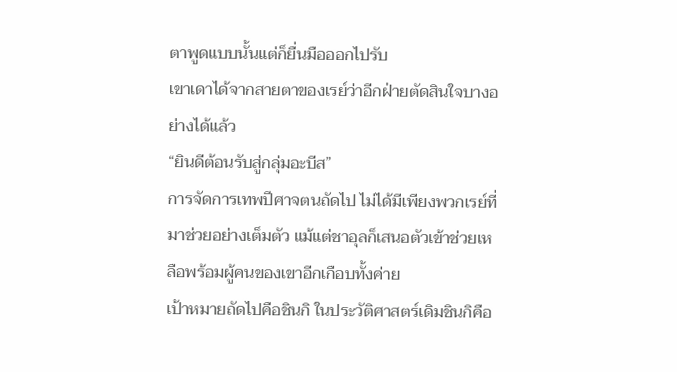ตาพูดแบบนั้นแต่ก็ยื่นมือออกไปรับ
เขาเดาได้จากสายตาของเรย์ว่าอีกฝ่ายตัดสินใจบางอย่างได้แล้ว
“ยินดีต้อนรับสู่กลุ่มอะบีส”
การจัดการเทพปีศาจตนถัดไป ไม่ได้มีเพียงพวกเรย์ที่มาช่วยอย่างเต็มตัว แม้แต่ชาอุลก็เสนอตัวเข้าช่วยเหลือพร้อมผู้คนของเขาอีกเกือบทั้งค่าย
เป้าหมายถัดไปคือชินกิ ในประวัติศาสตร์เดิมชินกิคือ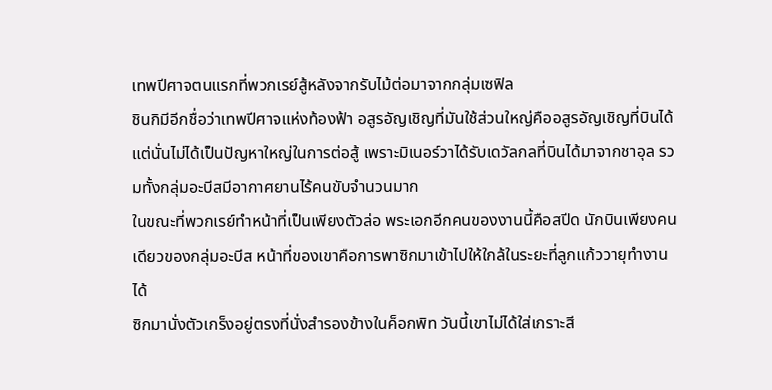เทพปีศาจตนแรกที่พวกเรย์สู้หลังจากรับไม้ต่อมาจากกลุ่มเซฟิล
ชินกิมีอีกชื่อว่าเทพปีศาจแห่งท้องฟ้า อสูรอัญเชิญที่มันใช้ส่วนใหญ่คืออสูรอัญเชิญที่บินได้ แต่นั่นไม่ได้เป็นปัญหาใหญ่ในการต่อสู้ เพราะมิเนอร์วาได้รับเดวัลกลที่บินได้มาจากชาอุล รวมทั้งกลุ่มอะบีสมีอากาศยานไร้คนขับจำนวนมาก
ในขณะที่พวกเรย์ทำหน้าที่เป็นเพียงตัวล่อ พระเอกอีกคนของงานนี้คือสปีด นักบินเพียงคนเดียวของกลุ่มอะบีส หน้าที่ของเขาคือการพาซิกมาเข้าไปให้ใกล้ในระยะที่ลูกแก้ววายุทำงานได้
ซิกมานั่งตัวเกร็งอยู่ตรงที่นั่งสำรองข้างในค็อกพิท วันนี้เขาไม่ได้ใส่เกราะสี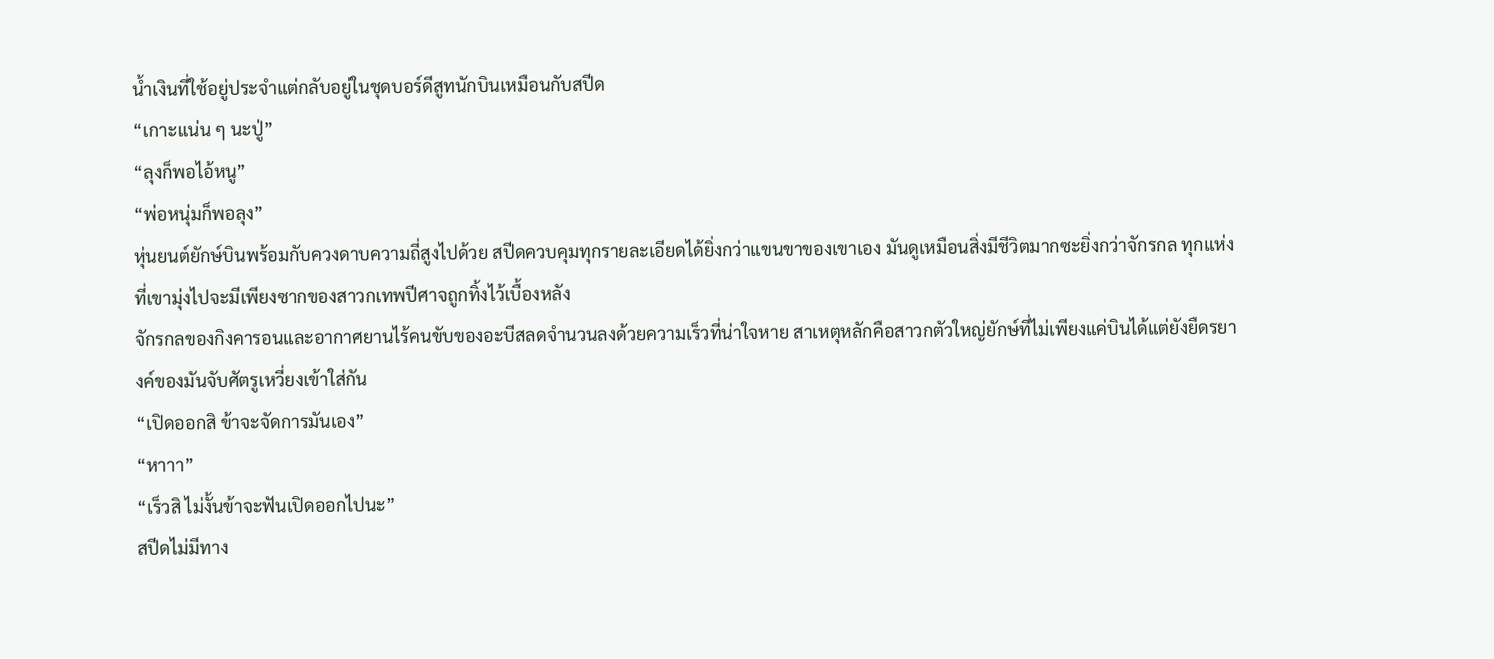น้ำเงินที่ใช้อยู่ประจำแต่กลับอยู่ในชุดบอร์ดีสูทนักบินเหมือนกับสปีด
“เกาะแน่น ๆ นะปู่”
“ลุงก็พอไอ้หนู”
“พ่อหนุ่มก็พอลุง”
หุ่นยนต์ยักษ์บินพร้อมกับควงดาบความถี่สูงไปด้วย สปีดควบคุมทุกรายละเอียดได้ยิ่งกว่าแขนขาของเขาเอง มันดูเหมือนสิ่งมีชีวิตมากซะยิ่งกว่าจักรกล ทุกแห่งที่เขามุ่งไปจะมีเพียงซากของสาวกเทพปีศาจถูกทิ้งไว้เบื้องหลัง
จักรกลของกิงคารอนและอากาศยานไร้คนขับของอะบีสลดจำนวนลงด้วยความเร็วที่น่าใจหาย สาเหตุหลักคือสาวกตัวใหญ่ยักษ์ที่ไม่เพียงแค่บินได้แต่ยังยืดรยางค์ของมันจับศัตรูเหวี่ยงเข้าใส่กัน
“เปิดออกสิ ข้าจะจัดการมันเอง”
“หาาา”
“เร็วสิ ไม่งั้นข้าจะฟันเปิดออกไปนะ”
สปีดไม่มีทาง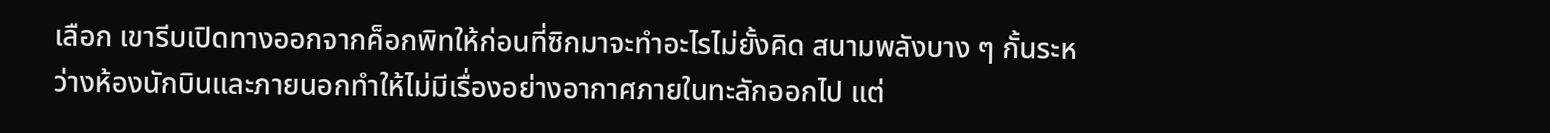เลือก เขารีบเปิดทางออกจากค็อกพิทให้ก่อนที่ซิกมาจะทำอะไรไม่ยั้งคิด สนามพลังบาง ๆ กั้นระหว่างห้องนักบินและภายนอกทำให้ไม่มีเรื่องอย่างอากาศภายในทะลักออกไป แต่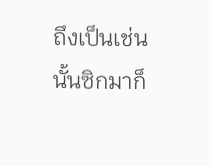ถึงเป็นเช่นนั้นซิกมาก็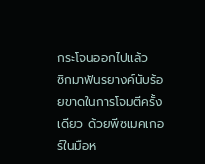กระโจนออกไปแล้ว
ซิกมาฟันรยางค์นับร้อยขาดในการโจมตีครั้งเดียว ด้วยพีซเมคเกอร์ในมือห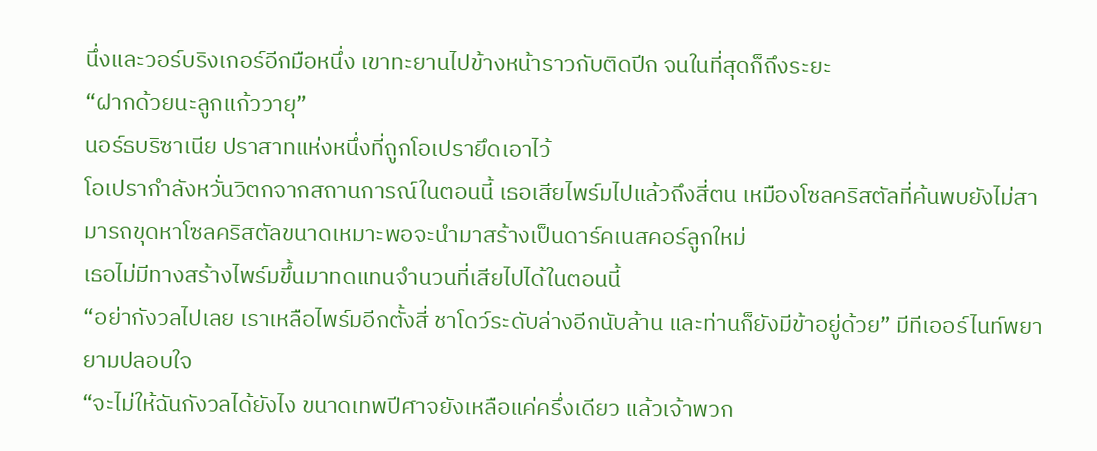นึ่งและวอร์บริงเกอร์อีกมือหนึ่ง เขาทะยานไปข้างหน้าราวกับติดปีก จนในที่สุดก็ถึงระยะ
“ฝากด้วยนะลูกแก้ววายุ”
นอร์ธบริซาเนีย ปราสาทแห่งหนึ่งที่ถูกโอเปรายึดเอาไว้
โอเปรากำลังหวั่นวิตกจากสถานการณ์ในตอนนี้ เธอเสียไพร์มไปแล้วถึงสี่ตน เหมืองโซลคริสตัลที่ค้นพบยังไม่สามารถขุดหาโซลคริสตัลขนาดเหมาะพอจะนำมาสร้างเป็นดาร์คเนสคอร์ลูกใหม่
เธอไม่มีทางสร้างไพร์มขึ้นมาทดแทนจำนวนที่เสียไปได้ในตอนนี้
“อย่ากังวลไปเลย เราเหลือไพร์มอีกตั้งสี่ ชาโดว์ระดับล่างอีกนับล้าน และท่านก็ยังมีข้าอยู่ด้วย” มีทีเออร์ไนท์พยายามปลอบใจ
“จะไม่ให้ฉันกังวลได้ยังไง ขนาดเทพปีศาจยังเหลือแค่ครึ่งเดียว แล้วเจ้าพวก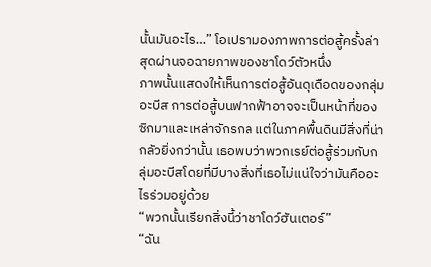นั้นมันอะไร…” โอเปรามองภาพการต่อสู้ครั้งล่าสุดผ่านจอฉายภาพของชาโดว์ตัวหนึ่ง
ภาพนั้นแสดงให้เห็นการต่อสู้อันดุเดือดของกลุ่มอะบีส การต่อสู้บนฟากฟ้าอาจจะเป็นหน้าที่ของซิกมาและเหล่าจักรกล แต่ในภาคพื้นดินมีสิ่งที่น่ากลัวยิ่งกว่านั้น เธอพบว่าพวกเรย์ต่อสู้ร่วมกับกลุ่มอะบีสโดยที่มีบางสิ่งที่เธอไม่แน่ใจว่ามันคืออะไรร่วมอยู่ด้วย
“พวกนั้นเรียกสิ่งนี้ว่าชาโดว์ฮันเตอร์”
“ฉัน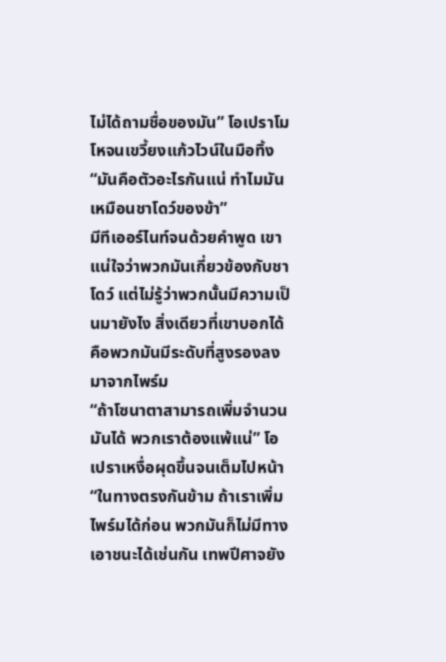ไม่ได้ถามชื่อของมัน” โอเปราโมโหจนเขวี้ยงแก้วไวน์ในมือทิ้ง “มันคือตัวอะไรกันแน่ ทำไมมันเหมือนชาโดว์ของข้า”
มีทีเออร์ไนท์จนด้วยคำพูด เขาแน่ใจว่าพวกมันเกี่ยวข้องกับชาโดว์ แต่ไม่รู้ว่าพวกนั้นมีความเป็นมายังไง สิ่งเดียวที่เขาบอกได้คือพวกมันมีระดับที่สูงรองลงมาจากไพร์ม
“ถ้าโซนาตาสามารถเพิ่มจำนวนมันได้ พวกเราต้องแพ้แน่” โอเปราเหงื่อผุดขึ้นจนเต็มไปหน้า
“ในทางตรงกันข้าม ถ้าเราเพิ่มไพร์มได้ก่อน พวกมันก็ไม่มีทางเอาชนะได้เช่นกัน เทพปีศาจยัง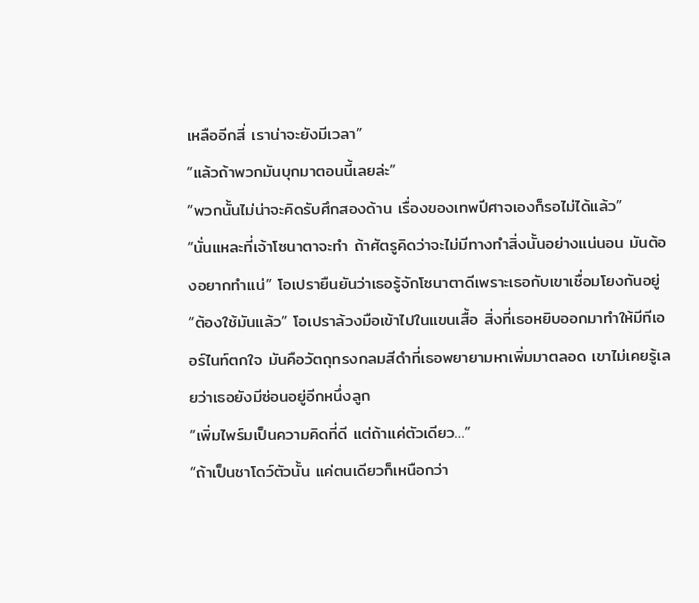เหลืออีกสี่ เราน่าจะยังมีเวลา”
“แล้วถ้าพวกมันบุกมาตอนนี้เลยล่ะ”
“พวกนั้นไม่น่าจะคิดรับศึกสองด้าน เรื่องของเทพปีศาจเองก็รอไม่ได้แล้ว”
“นั่นแหละที่เจ้าโซนาตาจะทำ ถ้าศัตรูคิดว่าจะไม่มีทางทำสิ่งนั้นอย่างแน่นอน มันต้องอยากทำแน่” โอเปรายืนยันว่าเธอรู้จักโซนาตาดีเพราะเธอกับเขาเชื่อมโยงกันอยู่
“ต้องใช้มันแล้ว” โอเปราล้วงมือเข้าไปในแขนเสื้อ สิ่งที่เธอหยิบออกมาทำให้มีทีเออร์ไนท์ตกใจ มันคือวัตถุทรงกลมสีดำที่เธอพยายามหาเพิ่มมาตลอด เขาไม่เคยรู้เลยว่าเธอยังมีซ่อนอยู่อีกหนึ่งลูก
“เพิ่มไพร์มเป็นความคิดที่ดี แต่ถ้าแค่ตัวเดียว…”
“ถ้าเป็นชาโดว์ตัวนั้น แค่ตนเดียวก็เหนือกว่า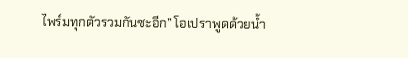ไพร์มทุกตัวรวมกันซะอีก” โอเปราพูดด้วยน้ำ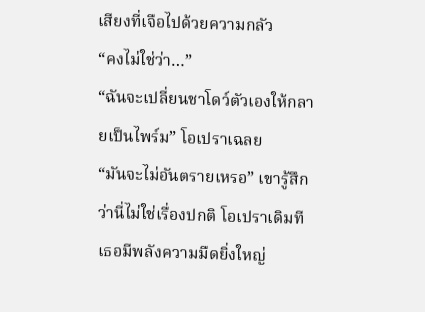เสียงที่เจือไปด้วยความกลัว
“คงไม่ใช่ว่า…”
“ฉันจะเปลี่ยนชาโดว์ตัวเองให้กลายเป็นไพร์ม” โอเปราเฉลย
“มันจะไม่อันตรายเหรอ” เขารู้สึกว่านี่ไม่ใช่เรื่องปกติ โอเปราเดิมทีเธอมีพลังความมืดยิ่งใหญ่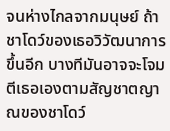จนห่างไกลจากมนุษย์ ถ้าชาโดว์ของเธอวิวัฒนาการขึ้นอีก บางทีมันอาจจะโจมตีเธอเองตามสัญชาตญาณของชาโดว์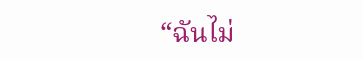“ฉันไม่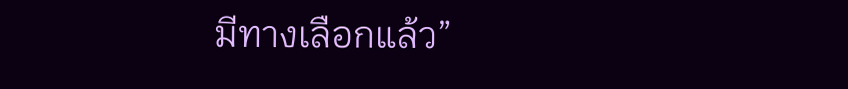มีทางเลือกแล้ว”